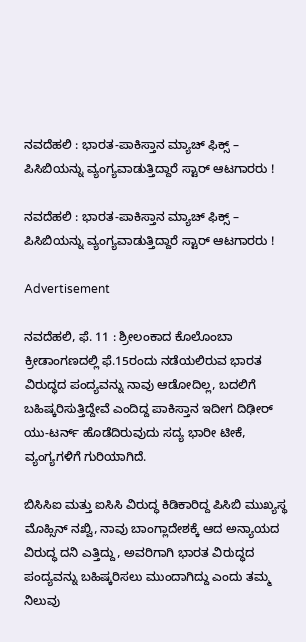ನವದೆಹಲಿ : ಭಾರತ-ಪಾಕಿಸ್ತಾನ ಮ್ಯಾಚ್ ಫಿಕ್ಸ್ – ಪಿಸಿಬಿಯನ್ನು ವ್ಯಂಗ್ಯವಾಡುತ್ತಿದ್ದಾರೆ ಸ್ಟಾರ್ ಆಟಗಾರರು !

ನವದೆಹಲಿ : ಭಾರತ-ಪಾಕಿಸ್ತಾನ ಮ್ಯಾಚ್ ಫಿಕ್ಸ್ – ಪಿಸಿಬಿಯನ್ನು ವ್ಯಂಗ್ಯವಾಡುತ್ತಿದ್ದಾರೆ ಸ್ಟಾರ್ ಆಟಗಾರರು !

Advertisement

ನವದೆಹಲಿ, ಫೆ. 11 : ಶ್ರೀಲಂಕಾದ ಕೊಲೊಂಬಾ ಕ್ರೀಡಾಂಗಣದಲ್ಲಿ ಫೆ.15ರಂದು ನಡೆಯಲಿರುವ ಭಾರತ ವಿರುದ್ಧದ ಪಂದ್ಯವನ್ನು ನಾವು ಆಡೋದಿಲ್ಲ, ಬದಲಿಗೆ ಬಹಿಷ್ಕರಿಸುತ್ತಿದ್ದೇವೆ ಎಂದಿದ್ದ ಪಾಕಿಸ್ತಾನ ಇದೀಗ ದಿಢೀರ್ ಯು-ಟರ್ನ್ ಹೊಡೆದಿರುವುದು ಸದ್ಯ ಭಾರೀ ಟೀಕೆ, ವ್ಯಂಗ್ಯಗಳಿಗೆ ಗುರಿಯಾಗಿದೆ.

ಬಿಸಿಸಿಐ ಮತ್ತು ಐಸಿಸಿ ವಿರುದ್ಧ ಕಿಡಿಕಾರಿದ್ದ ಪಿಸಿಬಿ ಮುಖ್ಯಸ್ಥ ಮೊಹ್ಸಿನ್ ನಖ್ವಿ, ನಾವು ಬಾಂಗ್ಲಾದೇಶಕ್ಕೆ ಆದ ಅನ್ಯಾಯದ ವಿರುದ್ಧ ದನಿ ಎತ್ತಿದ್ದು, ಅವರಿಗಾಗಿ ಭಾರತ ವಿರುದ್ಧದ ಪಂದ್ಯವನ್ನು ಬಹಿಷ್ಕರಿಸಲು ಮುಂದಾಗಿದ್ದು ಎಂದು ತಮ್ಮ ನಿಲುವು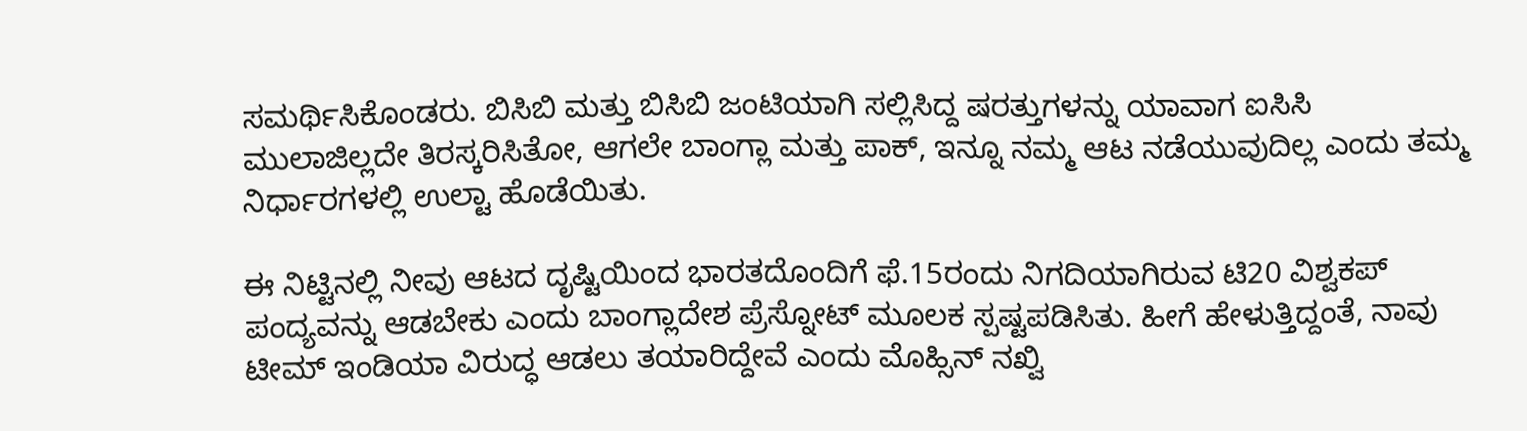ಸಮರ್ಥಿಸಿಕೊಂಡರು. ಬಿಸಿಬಿ ಮತ್ತು ಬಿಸಿಬಿ ಜಂಟಿಯಾಗಿ ಸಲ್ಲಿಸಿದ್ದ ಷರತ್ತುಗಳನ್ನು ಯಾವಾಗ ಐಸಿಸಿ ಮುಲಾಜಿಲ್ಲದೇ ತಿರಸ್ಕರಿಸಿತೋ, ಆಗಲೇ ಬಾಂಗ್ಲಾ ಮತ್ತು ಪಾಕ್, ಇನ್ನೂ ನಮ್ಮ ಆಟ ನಡೆಯುವುದಿಲ್ಲ ಎಂದು ತಮ್ಮ ನಿರ್ಧಾರಗಳಲ್ಲಿ ಉಲ್ಟಾ ಹೊಡೆಯಿತು.

ಈ ನಿಟ್ಟಿನಲ್ಲಿ ನೀವು ಆಟದ ದೃಷ್ಟಿಯಿಂದ ಭಾರತದೊಂದಿಗೆ ಫೆ.15ರಂದು ನಿಗದಿಯಾಗಿರುವ ಟಿ20 ವಿಶ್ವಕಪ್ ಪಂದ್ಯವನ್ನು ಆಡಬೇಕು ಎಂದು ಬಾಂಗ್ಲಾದೇಶ ಪ್ರೆಸ್ನೋಟ್ ಮೂಲಕ ಸ್ಪಷ್ಟಪಡಿಸಿತು. ಹೀಗೆ ಹೇಳುತ್ತಿದ್ದಂತೆ, ನಾವು ಟೀಮ್ ಇಂಡಿಯಾ ವಿರುದ್ಧ ಆಡಲು ತಯಾರಿದ್ದೇವೆ ಎಂದು ಮೊಹ್ಸಿನ್ ನಖ್ವಿ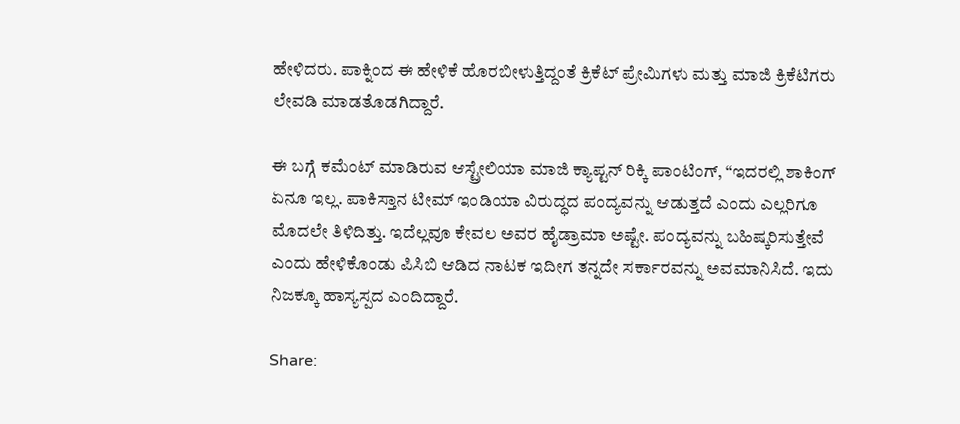ಹೇಳಿದರು. ಪಾಕ್ನಿಂದ ಈ ಹೇಳಿಕೆ ಹೊರಬೀಳುತ್ತಿದ್ದಂತೆ ಕ್ರಿಕೆಟ್ ಪ್ರೇಮಿಗಳು ಮತ್ತು ಮಾಜಿ ಕ್ರಿಕೆಟಿಗರು ಲೇವಡಿ ಮಾಡತೊಡಗಿದ್ದಾರೆ.

ಈ ಬಗ್ಗೆ ಕಮೆಂಟ್ ಮಾಡಿರುವ ಆಸ್ಟ್ರೇಲಿಯಾ ಮಾಜಿ ಕ್ಯಾಪ್ಟನ್ ರಿಕ್ಕಿ ಪಾಂಟಿಂಗ್, “ಇದರಲ್ಲಿ ಶಾಕಿಂಗ್ ಏನೂ ಇಲ್ಲ. ಪಾಕಿಸ್ತಾನ ಟೀಮ್ ಇಂಡಿಯಾ ವಿರುದ್ಧದ ಪಂದ್ಯವನ್ನು ಆಡುತ್ತದೆ ಎಂದು ಎಲ್ಲರಿಗೂ ಮೊದಲೇ ತಿಳಿದಿತ್ತು. ಇದೆಲ್ಲವೂ ಕೇವಲ ಅವರ ಹೈಡ್ರಾಮಾ ಅಷ್ಟೇ. ಪಂದ್ಯವನ್ನು ಬಹಿಷ್ಕರಿಸುತ್ತೇವೆ ಎಂದು ಹೇಳಿಕೊಂಡು ಪಿಸಿಬಿ ಆಡಿದ ನಾಟಕ ಇದೀಗ ತನ್ನದೇ ಸರ್ಕಾರವನ್ನು ಅವಮಾನಿಸಿದೆ. ಇದು ನಿಜಕ್ಕೂ ಹಾಸ್ಯಸ್ಪದ ಎಂದಿದ್ದಾರೆ.

Share: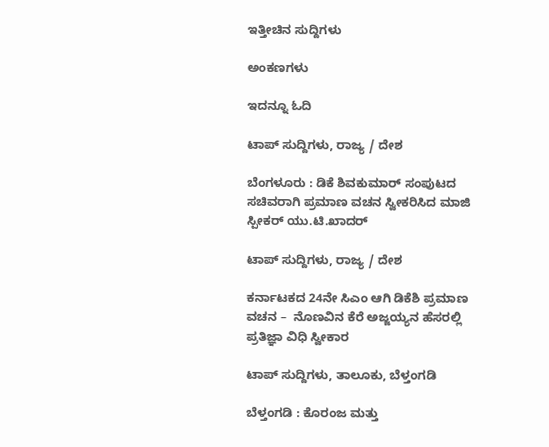ಇತ್ತೀಚಿನ ಸುದ್ದಿಗಳು

ಅಂಕಣಗಳು

ಇದನ್ನೂ ಓದಿ

ಟಾಪ್ ಸುದ್ದಿಗಳು, ರಾಜ್ಯ / ದೇಶ

ಬೆಂಗಳೂರು : ಡಿಕೆ ಶಿವಕುಮಾರ್ ಸಂಪುಟದ ಸಚಿವರಾಗಿ ಪ್ರಮಾಣ ವಚನ ಸ್ವೀಕರಿಸಿದ ಮಾಜಿ ಸ್ಪೀಕರ್ ಯು.ಟಿ.ಖಾದ‌ರ್

ಟಾಪ್ ಸುದ್ದಿಗಳು, ರಾಜ್ಯ / ದೇಶ

ಕರ್ನಾಟಕದ 24ನೇ ಸಿಎಂ ಆಗಿ ಡಿಕೆಶಿ ಪ್ರಮಾಣ ವಚನ –  ನೊಣವಿನ ಕೆರೆ ಅಜ್ಜಯ್ಯನ ಹೆಸರಲ್ಲಿ ಪ್ರತಿಜ್ಞಾ ವಿಧಿ ಸ್ವೀಕಾರ

ಟಾಪ್ ಸುದ್ದಿಗಳು, ತಾಲೂಕು, ಬೆಳ್ತಂಗಡಿ

ಬೆಳ್ತಂಗಡಿ : ಕೊರಂಜ ಮತ್ತು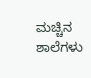ಮಚ್ಚಿನ ಶಾಲೆಗಳು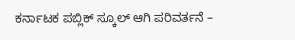ಕರ್ನಾಟಕ ಪಬ್ಲಿಕ್ ಸ್ಕೂಲ್ ಆಗಿ ಪರಿವರ್ತನೆ –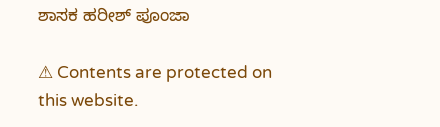ಶಾಸಕ ಹರೀಶ್ ಪೂಂಜಾ

⚠ Contents are protected on this website.